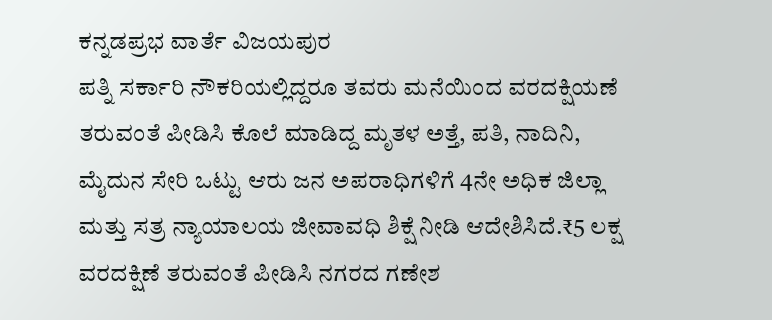ಕನ್ನಡಪ್ರಭ ವಾರ್ತೆ ವಿಜಯಪುರ
ಪತ್ನಿ ಸರ್ಕಾರಿ ನೌಕರಿಯಲ್ಲಿದ್ದರೂ ತವರು ಮನೆಯಿಂದ ವರದಕ್ಷಿಯಣೆ ತರುವಂತೆ ಪೀಡಿಸಿ ಕೊಲೆ ಮಾಡಿದ್ದ ಮೃತಳ ಅತ್ತೆ, ಪತಿ, ನಾದಿನಿ, ಮೈದುನ ಸೇರಿ ಒಟ್ಟು ಆರು ಜನ ಅಪರಾಧಿಗಳಿಗೆ 4ನೇ ಅಧಿಕ ಜಿಲ್ಲಾ ಮತ್ತು ಸತ್ರ ನ್ಯಾಯಾಲಯ ಜೀವಾವಧಿ ಶಿಕ್ಷೆ ನೀಡಿ ಆದೇಶಿಸಿದೆ.₹5 ಲಕ್ಷ ವರದಕ್ಷಿಣೆ ತರುವಂತೆ ಪೀಡಿಸಿ ನಗರದ ಗಣೇಶ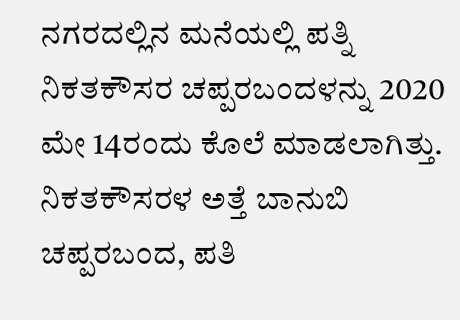ನಗರದಲ್ಲಿನ ಮನೆಯಲ್ಲಿ ಪತ್ನಿ ನಿಕತಕೌಸರ ಚಪ್ಪರಬಂದಳನ್ನು 2020 ಮೇ 14ರಂದು ಕೊಲೆ ಮಾಡಲಾಗಿತ್ತು.
ನಿಕತಕೌಸರಳ ಅತ್ತೆ ಬಾನುಬಿ ಚಪ್ಪರಬಂದ, ಪತಿ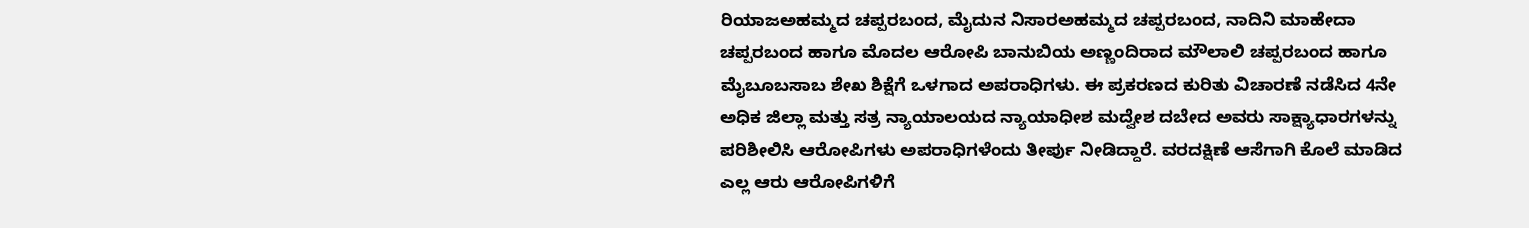ರಿಯಾಜಅಹಮ್ಮದ ಚಪ್ಪರಬಂದ, ಮೈದುನ ನಿಸಾರಅಹಮ್ಮದ ಚಪ್ಪರಬಂದ, ನಾದಿನಿ ಮಾಹೇದಾ ಚಪ್ಪರಬಂದ ಹಾಗೂ ಮೊದಲ ಆರೋಪಿ ಬಾನುಬಿಯ ಅಣ್ಣಂದಿರಾದ ಮೌಲಾಲಿ ಚಪ್ಪರಬಂದ ಹಾಗೂ ಮೈಬೂಬಸಾಬ ಶೇಖ ಶಿಕ್ಷೆಗೆ ಒಳಗಾದ ಅಪರಾಧಿಗಳು. ಈ ಪ್ರಕರಣದ ಕುರಿತು ವಿಚಾರಣೆ ನಡೆಸಿದ 4ನೇ ಅಧಿಕ ಜಿಲ್ಲಾ ಮತ್ತು ಸತ್ರ ನ್ಯಾಯಾಲಯದ ನ್ಯಾಯಾಧೀಶ ಮದ್ವೇಶ ದಬೇದ ಅವರು ಸಾಕ್ಷ್ಯಾಧಾರಗಳನ್ನು ಪರಿಶೀಲಿಸಿ ಆರೋಪಿಗಳು ಅಪರಾಧಿಗಳೆಂದು ತೀರ್ಪು ನೀಡಿದ್ದಾರೆ. ವರದಕ್ಷಿಣೆ ಆಸೆಗಾಗಿ ಕೊಲೆ ಮಾಡಿದ ಎಲ್ಲ ಆರು ಆರೋಪಿಗಳಿಗೆ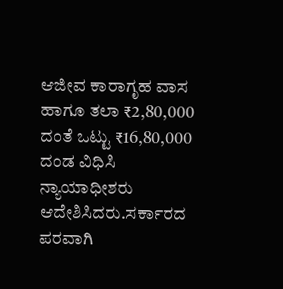ಆಜೀವ ಕಾರಾಗೃಹ ವಾಸ ಹಾಗೂ ತಲಾ ₹2,80,000 ದಂತೆ ಒಟ್ಟು ₹16,80,000 ದಂಡ ವಿಧಿಸಿ ನ್ಯಾಯಾಧೀಶರು ಆದೇಶಿಸಿದರು.ಸರ್ಕಾರದ ಪರವಾಗಿ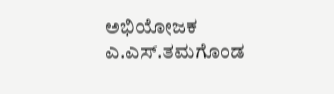ಅಭಿಯೋಜಕ ಎ.ಎಸ್.ತಮಗೊಂಡ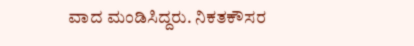ವಾದ ಮಂಡಿಸಿದ್ದರು. ನಿಕತಕೌಸರ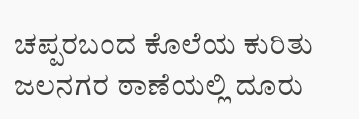ಚಪ್ಪರಬಂದ ಕೊಲೆಯ ಕುರಿತು ಜಲನಗರ ಠಾಣೆಯಲ್ಲಿ ದೂರು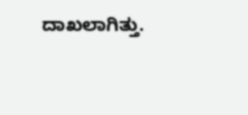ದಾಖಲಾಗಿತ್ತು.